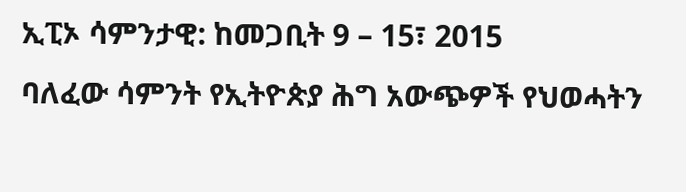ኢፒኦ ሳምንታዊ: ከመጋቢት 9 – 15፣ 2015
ባለፈው ሳምንት የኢትዮጵያ ሕግ አውጭዎች የህወሓትን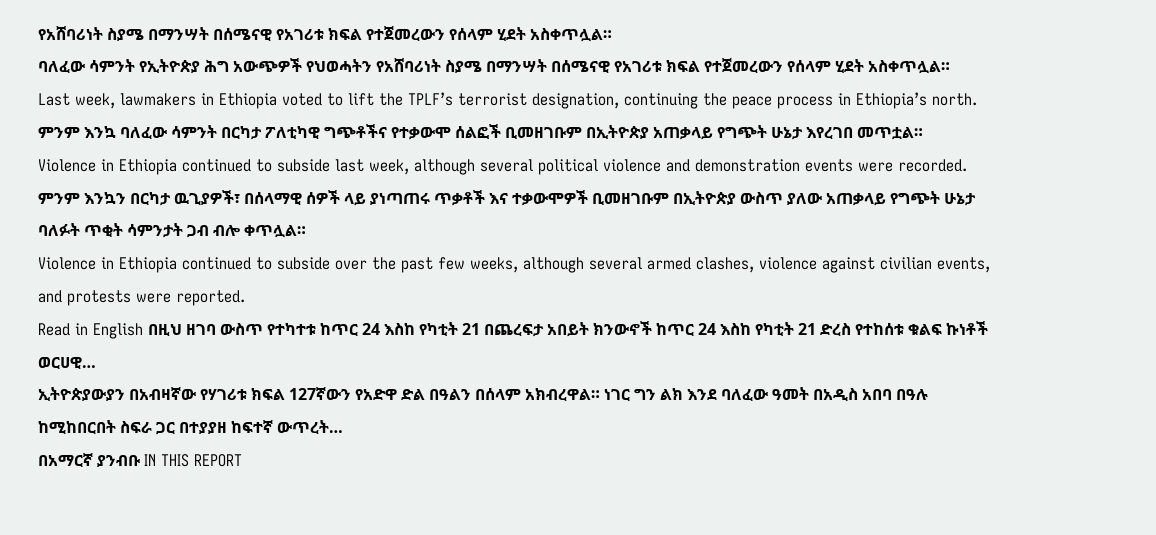የአሸባሪነት ስያሜ በማንሣት በሰሜናዊ የአገሪቱ ክፍል የተጀመረውን የሰላም ሂደት አስቀጥሏል።
ባለፈው ሳምንት የኢትዮጵያ ሕግ አውጭዎች የህወሓትን የአሸባሪነት ስያሜ በማንሣት በሰሜናዊ የአገሪቱ ክፍል የተጀመረውን የሰላም ሂደት አስቀጥሏል።
Last week, lawmakers in Ethiopia voted to lift the TPLF’s terrorist designation, continuing the peace process in Ethiopia’s north.
ምንም እንኳ ባለፈው ሳምንት በርካታ ፖለቲካዊ ግጭቶችና የተቃውሞ ሰልፎች ቢመዘገቡም በኢትዮጵያ አጠቃላይ የግጭት ሁኔታ እየረገበ መጥቷል።
Violence in Ethiopia continued to subside last week, although several political violence and demonstration events were recorded.
ምንም እንኳን በርካታ ዉጊያዎች፣ በሰላማዊ ሰዎች ላይ ያነጣጠሩ ጥቃቶች እና ተቃውሞዎች ቢመዘገቡም በኢትዮጵያ ውስጥ ያለው አጠቃላይ የግጭት ሁኔታ ባለፉት ጥቂት ሳምንታት ጋብ ብሎ ቀጥሏል።
Violence in Ethiopia continued to subside over the past few weeks, although several armed clashes, violence against civilian events, and protests were reported.
Read in English በዚህ ዘገባ ውስጥ የተካተቱ ከጥር 24 እስከ የካቲት 21 በጨረፍታ አበይት ክንውኖች ከጥር 24 እስከ የካቲት 21 ድረስ የተከሰቱ ቁልፍ ኩነቶች ወርሀዊ…
ኢትዮጵያውያን በአብዛኛው የሃገሪቱ ክፍል 127ኛውን የአድዋ ድል በዓልን በሰላም አክብረዋል። ነገር ግን ልክ እንደ ባለፈው ዓመት በአዲስ አበባ በዓሉ ከሚከበርበት ስፍራ ጋር በተያያዘ ከፍተኛ ውጥረት…
በአማርኛ ያንብቡ IN THIS REPORT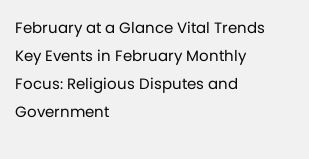February at a Glance Vital Trends Key Events in February Monthly Focus: Religious Disputes and Government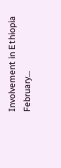Involvement in Ethiopia February…